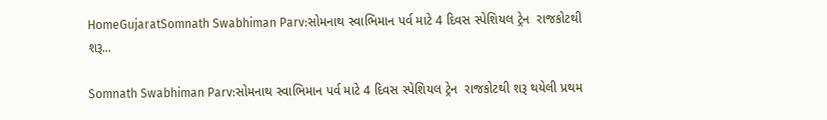HomeGujaratSomnath Swabhiman Parv:સોમનાથ સ્વાભિમાન પર્વ માટે 4 દિવસ સ્પેશિયલ ટ્રેન  રાજકોટથી શરૂ...

Somnath Swabhiman Parv:સોમનાથ સ્વાભિમાન પર્વ માટે 4 દિવસ સ્પેશિયલ ટ્રેન  રાજકોટથી શરૂ થયેલી પ્રથમ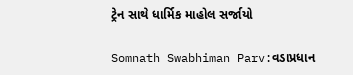ટ્રેન સાથે ધાર્મિક માહોલ સર્જાયો

Somnath Swabhiman Parv:વડાપ્રધાન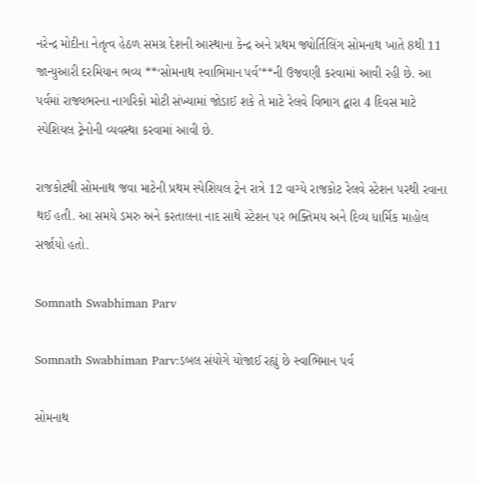નરેન્દ્ર મોદીના નેતૃત્વ હેઠળ સમગ્ર દેશની આસ્થાના કેન્દ્ર અને પ્રથમ જ્યોર્તિલિંગ સોમનાથ ખાતે 8થી 11 જાન્યુઆરી દરમિયાન ભવ્ય **‘સોમનાથ સ્વાભિમાન પર્વ’**ની ઉજવણી કરવામાં આવી રહી છે. આ પર્વમાં રાજ્યભરના નાગરિકો મોટી સંખ્યામાં જોડાઈ શકે તે માટે રેલવે વિભાગ દ્વારા 4 દિવસ માટે સ્પેશિયલ ટ્રેનોની વ્યવસ્થા કરવામાં આવી છે.

રાજકોટથી સોમનાથ જવા માટેની પ્રથમ સ્પેશિયલ ટ્રેન રાત્રે 12 વાગ્યે રાજકોટ રેલવે સ્ટેશન પરથી રવાના થઈ હતી. આ સમયે ડમરુ અને કરતાલના નાદ સાથે સ્ટેશન પર ભક્તિમય અને દિવ્ય ધાર્મિક માહોલ સર્જાયો હતો.

Somnath Swabhiman Parv

Somnath Swabhiman Parv:ડબલ સંયોગે યોજાઈ રહ્યું છે સ્વાભિમાન પર્વ

સોમનાથ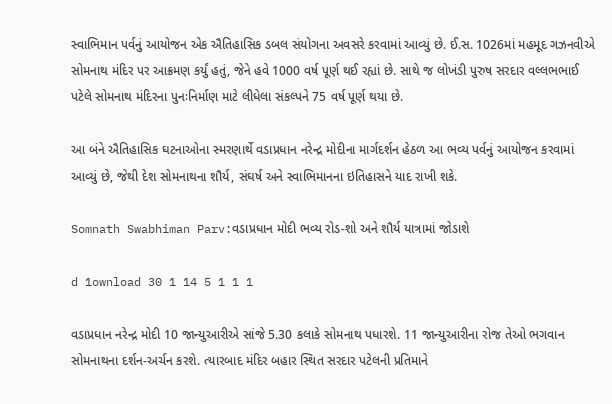સ્વાભિમાન પર્વનું આયોજન એક ઐતિહાસિક ડબલ સંયોગના અવસરે કરવામાં આવ્યું છે. ઈ.સ. 1026માં મહમૂદ ગઝનવીએ સોમનાથ મંદિર પર આક્રમણ કર્યું હતું, જેને હવે 1000 વર્ષ પૂર્ણ થઈ રહ્યાં છે. સાથે જ લોખંડી પુરુષ સરદાર વલ્લભભાઈ પટેલે સોમનાથ મંદિરના પુનઃનિર્માણ માટે લીધેલા સંકલ્પને 75 વર્ષ પૂર્ણ થયા છે.

આ બંને ઐતિહાસિક ઘટનાઓના સ્મરણાર્થે વડાપ્રધાન નરેન્દ્ર મોદીના માર્ગદર્શન હેઠળ આ ભવ્ય પર્વનું આયોજન કરવામાં આવ્યું છે, જેથી દેશ સોમનાથના શૌર્ય, સંઘર્ષ અને સ્વાભિમાનના ઇતિહાસને યાદ રાખી શકે.

Somnath Swabhiman Parv:વડાપ્રધાન મોદી ભવ્ય રોડ-શો અને શૌર્ય યાત્રામાં જોડાશે

d 1ownload 30 1 14 5 1 1 1

વડાપ્રધાન નરેન્દ્ર મોદી 10 જાન્યુઆરીએ સાંજે 5.30 કલાકે સોમનાથ પધારશે. 11 જાન્યુઆરીના રોજ તેઓ ભગવાન સોમનાથના દર્શન-અર્ચન કરશે. ત્યારબાદ મંદિર બહાર સ્થિત સરદાર પટેલની પ્રતિમાને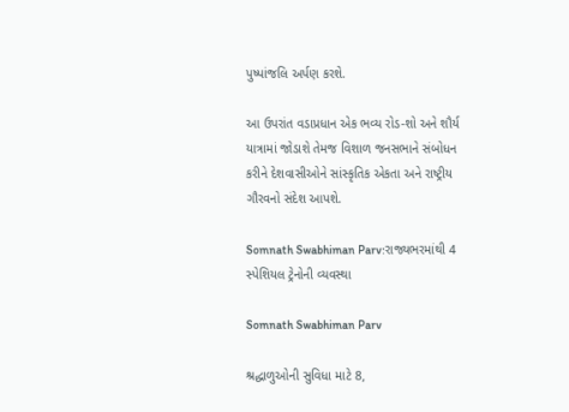પુષ્પાંજલિ અર્પણ કરશે.

આ ઉપરાંત વડાપ્રધાન એક ભવ્ય રોડ-શો અને શૌર્ય યાત્રામાં જોડાશે તેમજ વિશાળ જનસભાને સંબોધન કરીને દેશવાસીઓને સાંસ્કૃતિક એકતા અને રાષ્ટ્રીય ગૌરવનો સંદેશ આપશે.

Somnath Swabhiman Parv:રાજ્યભરમાંથી 4 સ્પેશિયલ ટ્રેનોની વ્યવસ્થા

Somnath Swabhiman Parv

શ્રદ્ધાળુઓની સુવિધા માટે 8,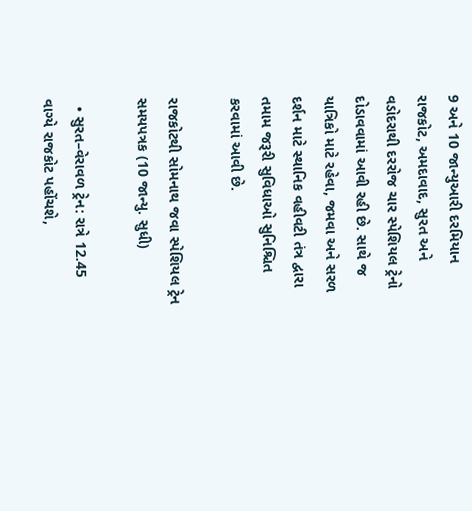9 અને 10 જાન્યુઆરી દરમિયાન રાજકોટ, અમદાવાદ, સુરત અને વડોદરાથી દરરોજ ચાર સ્પેશિયલ ટ્રેનો દોડાવવામાં આવી રહી છે. સાથે જ યાત્રિકો માટે રહેવા, જમવા અને સરળ દર્શન માટે સ્થાનિક વહીવટી તંત્ર દ્વારા તમામ જરૂરી સુવિધાઓ સુનિશ્ચિત કરવામાં આવી છે.

રાજકોટથી સોમનાથ જવા સ્પેશિયલ ટ્રેન સમયપત્રક (10 જાન્યુ. સુધી)

  • સુરત–વેરાવળ ટ્રેન: રાત્રે 12.45 વાગ્યે રાજકોટ પહોંચશે,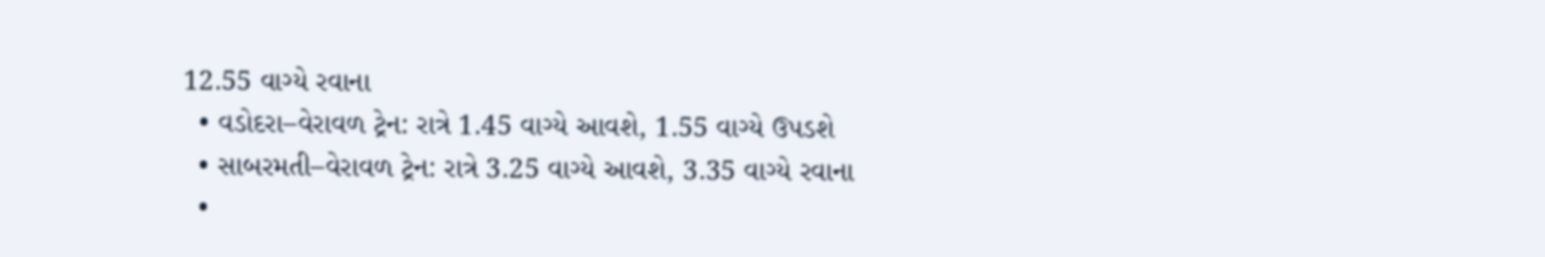12.55 વાગ્યે રવાના
  • વડોદરા–વેરાવળ ટ્રેન: રાત્રે 1.45 વાગ્યે આવશે, 1.55 વાગ્યે ઉપડશે
  • સાબરમતી–વેરાવળ ટ્રેન: રાત્રે 3.25 વાગ્યે આવશે, 3.35 વાગ્યે રવાના
  •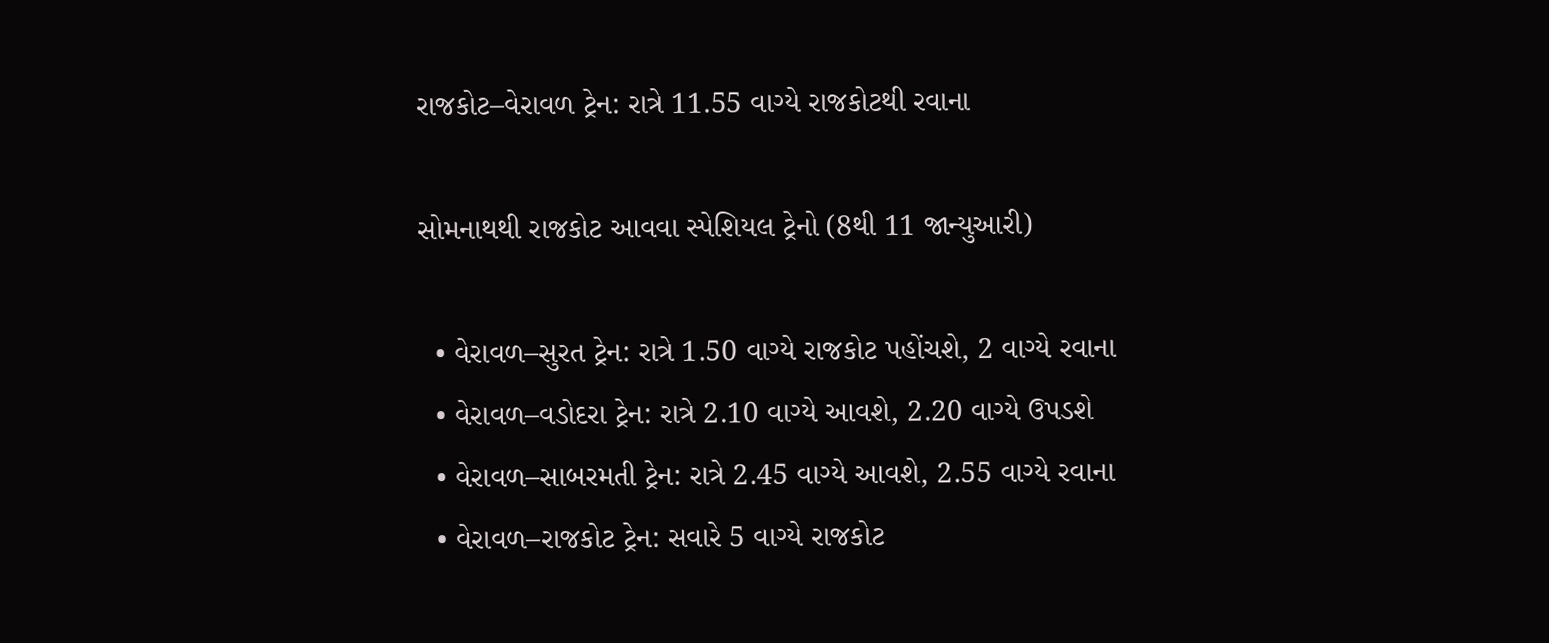રાજકોટ–વેરાવળ ટ્રેન: રાત્રે 11.55 વાગ્યે રાજકોટથી રવાના

સોમનાથથી રાજકોટ આવવા સ્પેશિયલ ટ્રેનો (8થી 11 જાન્યુઆરી)

  • વેરાવળ–સુરત ટ્રેન: રાત્રે 1.50 વાગ્યે રાજકોટ પહોંચશે, 2 વાગ્યે રવાના
  • વેરાવળ–વડોદરા ટ્રેન: રાત્રે 2.10 વાગ્યે આવશે, 2.20 વાગ્યે ઉપડશે
  • વેરાવળ–સાબરમતી ટ્રેન: રાત્રે 2.45 વાગ્યે આવશે, 2.55 વાગ્યે રવાના
  • વેરાવળ–રાજકોટ ટ્રેન: સવારે 5 વાગ્યે રાજકોટ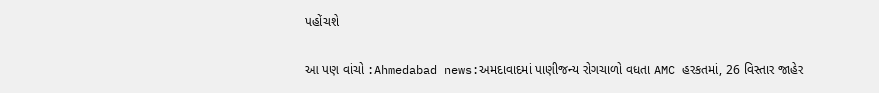પહોંચશે

આ પણ વાંચો :Ahmedabad news:અમદાવાદમાં પાણીજન્ય રોગચાળો વધતા AMC હરકતમાં, 26 વિસ્તાર જાહેર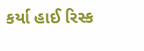કર્યા હાઈ રિસ્ક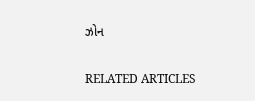ઝોન

RELATED ARTICLES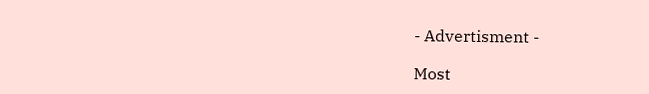- Advertisment -

Most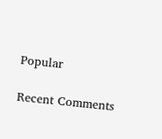Popular

Recent Comments